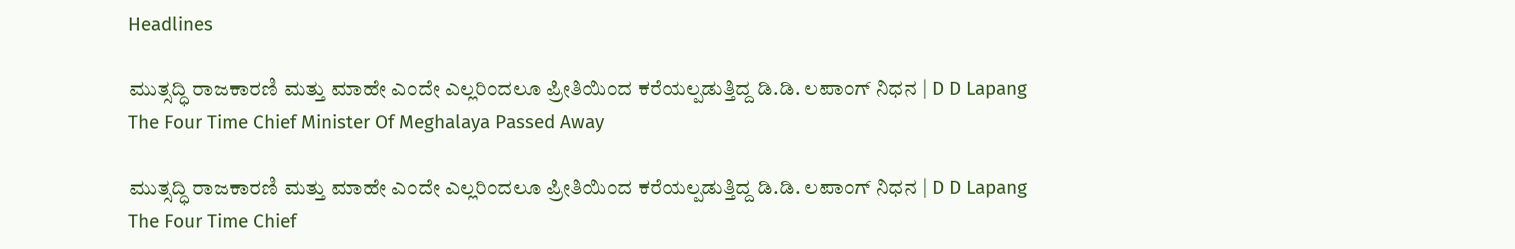Headlines

ಮುತ್ಸದ್ಧಿ ರಾಜಕಾರಣಿ ಮತ್ತು ಮಾಹೇ ಎಂದೇ ಎಲ್ಲರಿಂದಲೂ ಪ್ರೀತಿಯಿಂದ ಕರೆಯಲ್ಪಡುತ್ತಿದ್ದ ಡಿ.ಡಿ. ಲಪಾಂಗ್‌ ನಿಧನ | D D Lapang The Four Time Chief Minister Of Meghalaya Passed Away

ಮುತ್ಸದ್ಧಿ ರಾಜಕಾರಣಿ ಮತ್ತು ಮಾಹೇ ಎಂದೇ ಎಲ್ಲರಿಂದಲೂ ಪ್ರೀತಿಯಿಂದ ಕರೆಯಲ್ಪಡುತ್ತಿದ್ದ ಡಿ.ಡಿ. ಲಪಾಂಗ್‌ ನಿಧನ | D D Lapang The Four Time Chief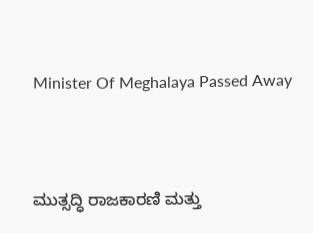Minister Of Meghalaya Passed Away



ಮುತ್ಸದ್ಧಿ ರಾಜಕಾರಣಿ ಮತ್ತು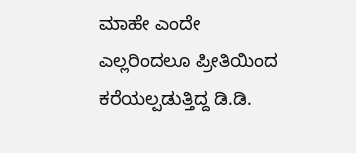ಮಾಹೇ ಎಂದೇ ಎಲ್ಲರಿಂದಲೂ ಪ್ರೀತಿಯಿಂದ ಕರೆಯಲ್ಪಡುತ್ತಿದ್ದ ಡಿ.ಡಿ.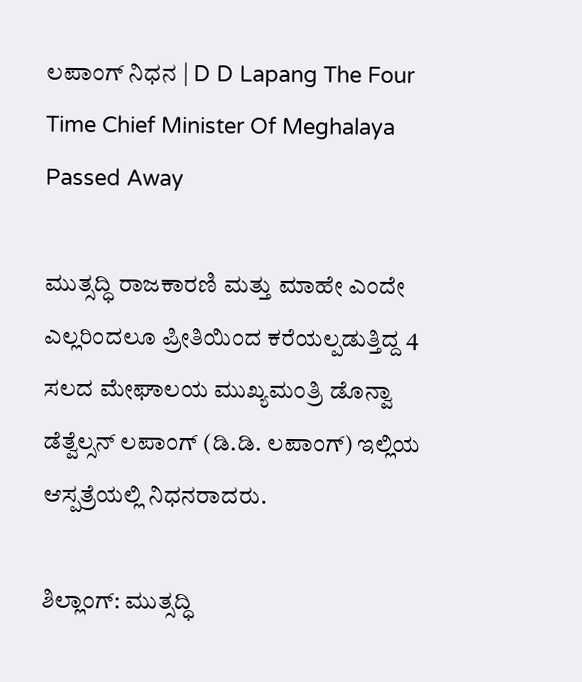ಲಪಾಂಗ್‌ ನಿಧನ | D D Lapang The Four Time Chief Minister Of Meghalaya Passed Away

ಮುತ್ಸದ್ಧಿ ರಾಜಕಾರಣಿ ಮತ್ತು ಮಾಹೇ ಎಂದೇ ಎಲ್ಲರಿಂದಲೂ ಪ್ರೀತಿಯಿಂದ ಕರೆಯಲ್ಪಡುತ್ತಿದ್ದ 4 ಸಲದ ಮೇಘಾಲಯ ಮುಖ್ಯಮಂತ್ರಿ ಡೊನ್ವಾ ಡೆತ್ವೆಲ್ಸನ್ ಲಪಾಂಗ್‌ (ಡಿ.ಡಿ. ಲಪಾಂಗ್‌) ಇಲ್ಲಿಯ ಆಸ್ಪತ್ರೆಯಲ್ಲಿ ನಿಧನರಾದರು.

ಶಿಲ್ಲಾಂಗ್‌: ಮುತ್ಸದ್ಧಿ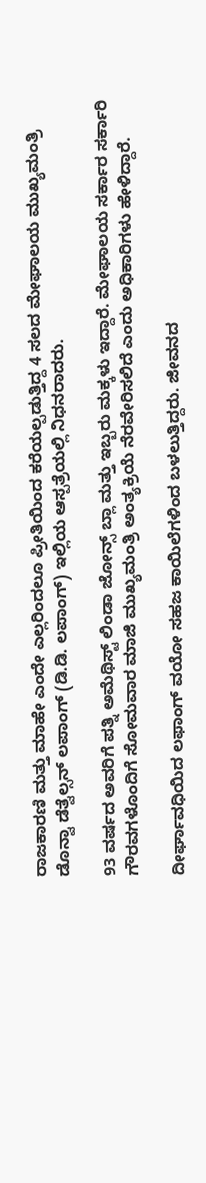ರಾಜಕಾರಣಿ ಮತ್ತು ಮಾಹೇ ಎಂದೇ ಎಲ್ಲರಿಂದಲೂ ಪ್ರೀತಿಯಿಂದ ಕರೆಯಲ್ಪಡುತ್ತಿದ್ದ 4 ಸಲದ ಮೇಘಾಲಯ ಮುಖ್ಯಮಂತ್ರಿ ಡೊನ್ವಾ ಡೆತ್ವೆಲ್ಸನ್ ಲಪಾಂಗ್‌ (ಡಿ.ಡಿ. ಲಪಾಂಗ್‌) ಇಲ್ಲಿಯ ಆಸ್ಪತ್ರೆಯಲ್ಲಿ ನಿಧನರಾದರು.

93 ವರ್ಷದ ಅವರಿಗೆ ಪತ್ನಿ ಅಮೆಥಿಸ್ಟ್ ಲಿಂಡಾ ಜೋನ್ಸ್ ಬ್ಲಾ ಮತ್ತು ಇಬ್ಬರು ಮಕ್ಕಳು ಇದ್ದಾರೆ. ಮೇಘಾಲಯ ಸರ್ಕಾರ ಸರ್ಕಾರಿ ಗೌರವಗಳೊಂದಿಗೆ ಸೋಮವಾರ ಮಾಜಿ ಮುಖ್ಯಮಂತ್ರಿ ಅಂತ್ಯಕ್ರಿಯೆ ನೆರವೇರಿಸಲಿದೆ ಎಂದು ಅಧಿಕಾರಿಗಳು ಹೇಳಿದ್ದಾರೆ.

ದೀರ್ಘಾವಧಿಯಿದ ಲಫಾಂಗ್‌ ವಯೋ ಸಹಜ ಕಾಯಿಲೆಗಳಿಂದ ಬಳಲುತ್ತಿದ್ದರು. ಜೀವನದ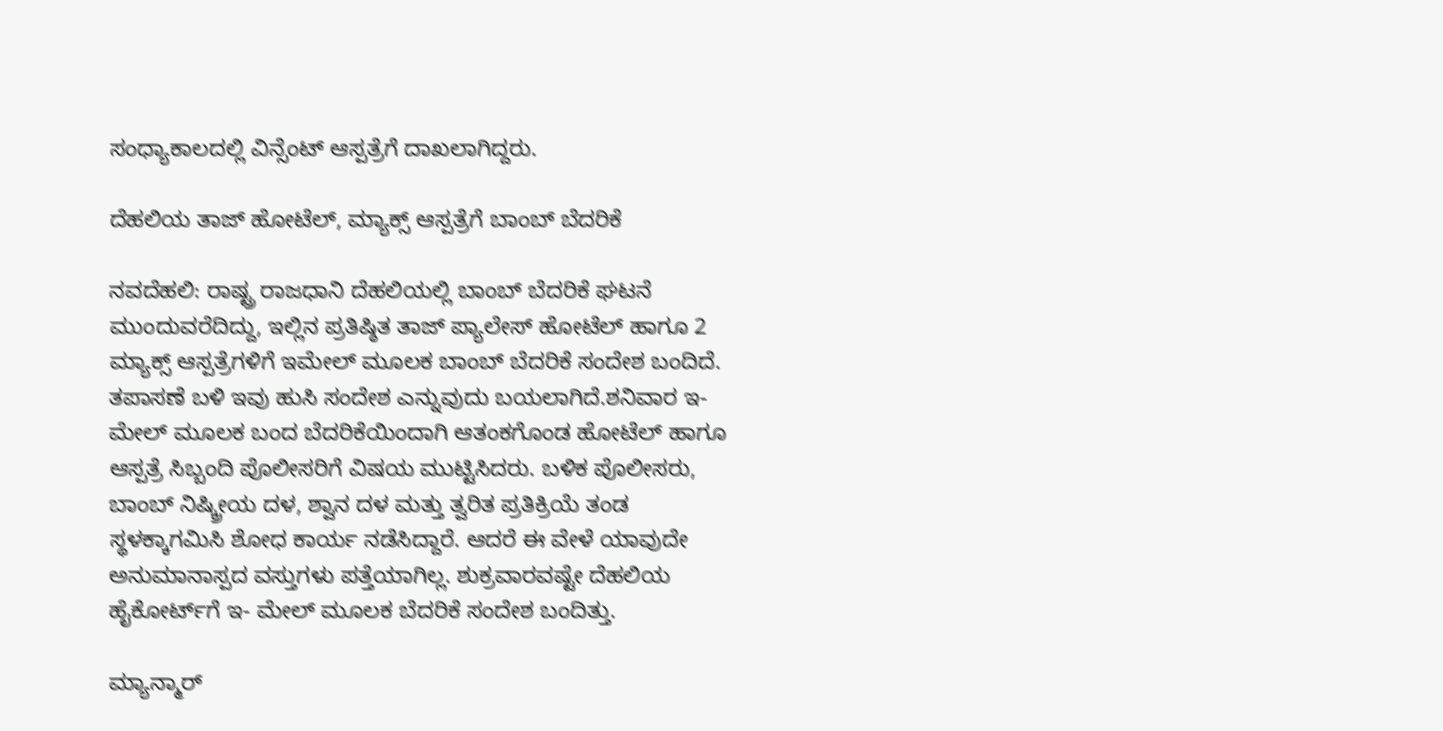ಸಂಧ್ಯಾಕಾಲದಲ್ಲಿ ವಿನ್ಸೆಂಟ್ ಆಸ್ಪತ್ರೆಗೆ ದಾಖಲಾಗಿದ್ದರು.

ದೆಹಲಿಯ ತಾಜ್‌ ಹೋಟೆಲ್‌, ಮ್ಯಾಕ್ಸ್‌ ಆಸ್ಪತ್ರೆಗೆ ಬಾಂಬ್ ಬೆದರಿಕೆ

ನವದೆಹಲಿ: ರಾಷ್ಟ್ರ ರಾಜಧಾನಿ ದೆಹಲಿಯಲ್ಲಿ ಬಾಂಬ್ ಬೆದರಿಕೆ ಘಟನೆ ಮುಂದುವರೆದಿದ್ದು, ಇಲ್ಲಿನ ಪ್ರತಿಷ್ಠಿತ ತಾಜ್‌ ಪ್ಯಾಲೇಸ್‌ ಹೋಟೆಲ್‌ ಹಾಗೂ 2 ಮ್ಯಾಕ್ಸ್‌ ಆಸ್ಪತ್ರೆಗಳಿಗೆ ಇಮೇಲ್‌ ಮೂಲಕ ಬಾಂಬ್‌ ಬೆದರಿಕೆ ಸಂದೇಶ ಬಂದಿದೆ. ತಪಾಸಣೆ ಬಳಿ ಇವು ಹುಸಿ ಸಂದೇಶ ಎನ್ನುವುದು ಬಯಲಾಗಿದೆ.ಶನಿವಾರ ಇ- ಮೇಲ್‌ ಮೂಲಕ ಬಂದ ಬೆದರಿಕೆಯಿಂದಾಗಿ ಆತಂಕಗೊಂಡ ಹೋಟೆಲ್‌ ಹಾಗೂ ಆಸ್ಪತ್ರೆ ಸಿಬ್ಬಂದಿ ಪೊಲೀಸರಿಗೆ ವಿಷಯ ಮುಟ್ಟಿಸಿದರು. ಬಳಿಕ ಪೊಲೀಸರು, ಬಾಂಬ್‌ ನಿಷ್ಕ್ರೀಯ ದಳ, ಶ್ವಾನ ದಳ ಮತ್ತು ತ್ವರಿತ ಪ್ರತಿಕ್ರಿಯೆ ತಂಡ ಸ್ಥಳಕ್ಕಾಗಮಿಸಿ ಶೋಧ ಕಾರ್ಯ ನಡೆಸಿದ್ದಾರೆ. ಆದರೆ ಈ ವೇಳೆ ಯಾವುದೇ ಅನುಮಾನಾಸ್ಪದ ವಸ್ತುಗಳು ಪತ್ತೆಯಾಗಿಲ್ಲ. ಶುಕ್ರವಾರವಷ್ಟೇ ದೆಹಲಿಯ ಹೈಕೋರ್ಟ್‌ಗೆ ಇ- ಮೇಲ್ ಮೂಲಕ ಬೆದರಿಕೆ ಸಂದೇಶ ಬಂದಿತ್ತು.

ಮ್ಯಾನ್ಮಾರ್‌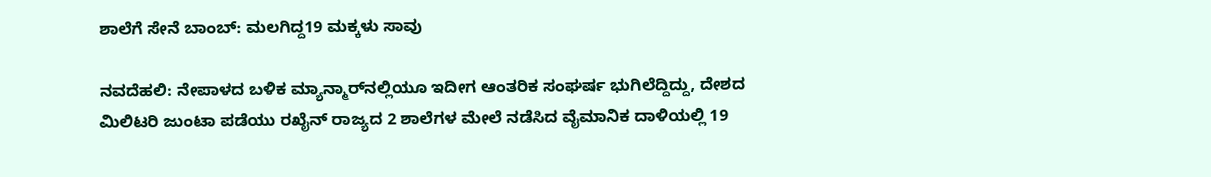ಶಾಲೆಗೆ ಸೇನೆ ಬಾಂಬ್‌: ಮಲಗಿದ್ದ19 ಮಕ್ಕಳು ಸಾವು

ನವದೆಹಲಿ: ನೇಪಾಳದ ಬಳಿಕ ಮ್ಯಾನ್ಮಾರ್‌ನಲ್ಲಿಯೂ ಇದೀಗ ಆಂತರಿಕ ಸಂಘರ್ಷ ಭುಗಿಲೆದ್ದಿದ್ದು, ದೇಶದ ಮಿಲಿಟರಿ ಜುಂಟಾ ಪಡೆಯು ರಖೈನ್‌ ರಾಜ್ಯದ 2 ಶಾಲೆಗಳ ಮೇಲೆ ನಡೆಸಿದ ವೈಮಾನಿಕ ದಾಳಿಯಲ್ಲಿ 19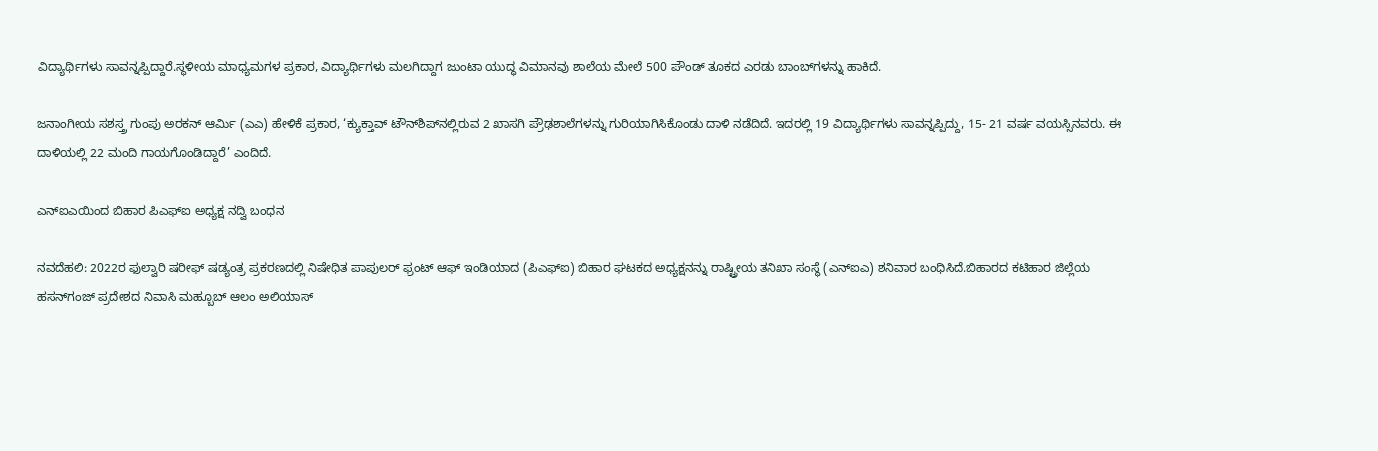ವಿದ್ಯಾರ್ಥಿಗಳು ಸಾವನ್ನಪ್ಪಿದ್ದಾರೆ.ಸ್ಥಳೀಯ ಮಾಧ್ಯಮಗಳ ಪ್ರಕಾರ, ವಿದ್ಯಾರ್ಥಿಗಳು ಮಲಗಿದ್ದಾಗ ಜುಂಟಾ ಯುದ್ಧ ವಿಮಾನವು ಶಾಲೆಯ ಮೇಲೆ 500 ಪೌಂಡ್‌ ತೂಕದ ಎರಡು ಬಾಂಬ್‌ಗಳನ್ನು ಹಾಕಿದೆ.

ಜನಾಂಗೀಯ ಸಶಸ್ತ್ರ ಗುಂಪು ಅರಕನ್‌ ಆರ್ಮಿ (ಎಎ) ಹೇಳಿಕೆ ಪ್ರಕಾರ, ‘ಕ್ಯುಕ್ತಾವ್‌ ಟೌನ್‌ಶಿಪ್‌ನಲ್ಲಿರುವ 2 ಖಾಸಗಿ ಪ್ರೌಢಶಾಲೆಗಳನ್ನು ಗುರಿಯಾಗಿಸಿಕೊಂಡು ದಾಳಿ ನಡೆದಿದೆ. ಇದರಲ್ಲಿ 19 ವಿದ್ಯಾರ್ಥಿಗಳು ಸಾವನ್ನಪ್ಪಿದ್ದು, 15- 21 ವರ್ಷ ವಯಸ್ಸಿನವರು. ಈ ದಾಳಿಯಲ್ಲಿ 22 ಮಂದಿ ಗಾಯಗೊಂಡಿದ್ದಾರೆ’ ಎಂದಿದೆ.

ಎನ್‌ಐಎಯಿಂದ ಬಿಹಾರ ಪಿಎಫ್‌ಐ ಅಧ್ಯಕ್ಷ ನದ್ವಿ ಬಂಧನ

ನವದೆಹಲಿ: 2022ರ ಫುಲ್ವಾರಿ ಷರೀಫ್‌ ಷಡ್ಯಂತ್ರ ಪ್ರಕರಣದಲ್ಲಿ ನಿಷೇಧಿತ ಪಾಪುಲರ್ ಫ್ರಂಟ್ ಆಫ್ ಇಂಡಿಯಾದ (ಪಿಎಫ್‌ಐ) ಬಿಹಾರ ಘಟಕದ ಅಧ್ಯಕ್ಷನನ್ನು ರಾಷ್ಟ್ರೀಯ ತನಿಖಾ ಸಂಸ್ಥೆ (ಎನ್‌ಐಎ) ಶನಿವಾರ ಬಂಧಿಸಿದೆ.ಬಿಹಾರದ ಕಟಿಹಾರ ಜಿಲ್ಲೆಯ ಹಸನ್‌ಗಂಜ್ ಪ್ರದೇಶದ ನಿವಾಸಿ ಮಹ್ಬೂಬ್ ಆಲಂ ಅಲಿಯಾಸ್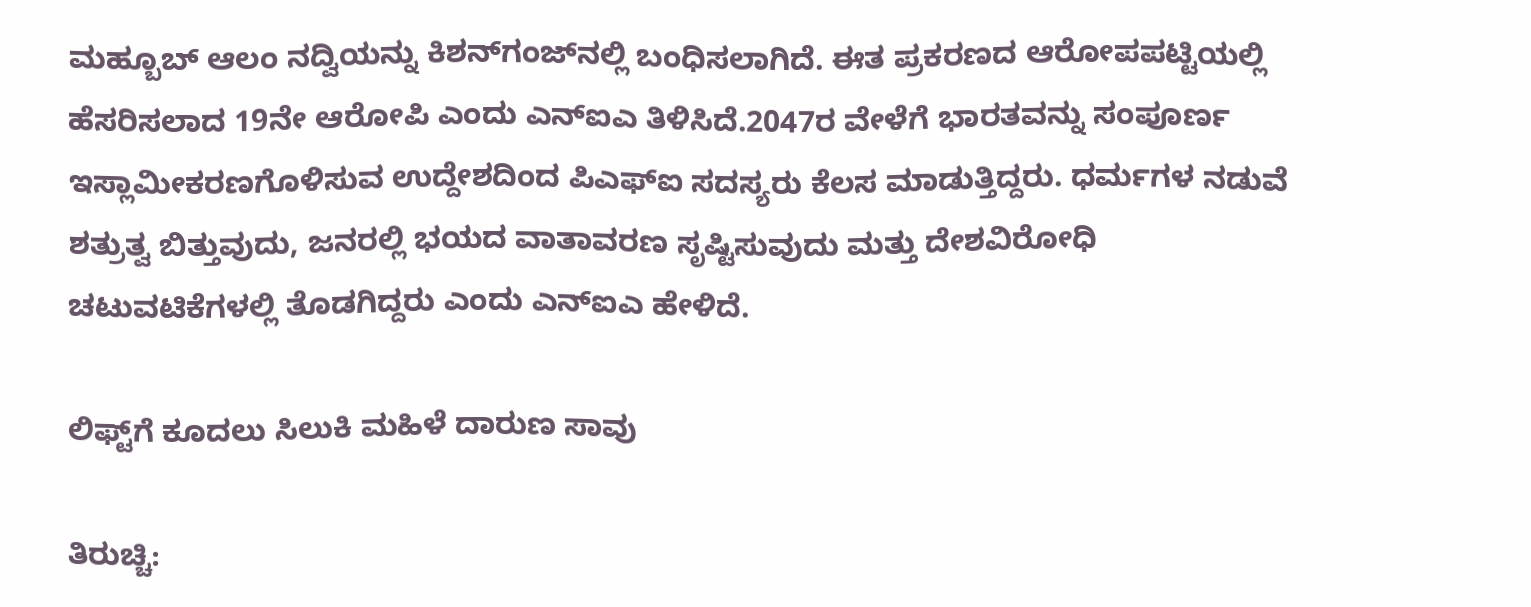ಮಹ್ಬೂಬ್ ಆಲಂ ನದ್ವಿಯನ್ನು ಕಿಶನ್‌ಗಂಜ್‌ನಲ್ಲಿ ಬಂಧಿಸಲಾಗಿದೆ. ಈತ ಪ್ರಕರಣದ ಆರೋಪಪಟ್ಟಿಯಲ್ಲಿ ಹೆಸರಿಸಲಾದ 19ನೇ ಆರೋಪಿ ಎಂದು ಎನ್‌ಐಎ ತಿಳಿಸಿದೆ.2047ರ ವೇಳೆಗೆ ಭಾರತವನ್ನು ಸಂಪೂರ್ಣ ಇಸ್ಲಾಮೀಕರಣಗೊಳಿಸುವ ಉದ್ದೇಶದಿಂದ ಪಿಎಫ್‌ಐ ಸದಸ್ಯರು ಕೆಲಸ ಮಾಡುತ್ತಿದ್ದರು. ಧರ್ಮಗಳ ನಡುವೆ ಶತ್ರುತ್ವ ಬಿತ್ತುವುದು, ಜನರಲ್ಲಿ ಭಯದ ವಾತಾವರಣ ಸೃಷ್ಟಿಸುವುದು ಮತ್ತು ದೇಶವಿರೋಧಿ ಚಟುವಟಿಕೆಗಳಲ್ಲಿ ತೊಡಗಿದ್ದರು ಎಂದು ಎನ್‌ಐಎ ಹೇಳಿದೆ.

ಲಿಫ್ಟ್‌ಗೆ ಕೂದಲು ಸಿಲುಕಿ ಮಹಿಳೆ ದಾರುಣ ಸಾವು

ತಿರುಚ್ಚಿ: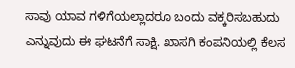ಸಾವು ಯಾವ ಗಳಿಗೆಯಲ್ಲಾದರೂ ಬಂದು ವಕ್ಕರಿಸಬಹುದು ಎನ್ನುವುದು ಈ ಘಟನೆಗೆ ಸಾಕ್ಷಿ. ಖಾಸಗಿ ಕಂಪನಿಯಲ್ಲಿ ಕೆಲಸ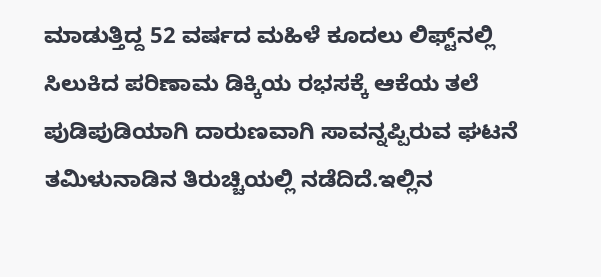ಮಾಡುತ್ತಿದ್ದ 52 ವರ್ಷದ ಮಹಿಳೆ ಕೂದಲು ಲಿಫ್ಟ್‌ನಲ್ಲಿ ಸಿಲುಕಿದ ಪರಿಣಾಮ ಡಿಕ್ಕಿಯ ರಭಸಕ್ಕೆ ಆಕೆಯ ತಲೆ ಪುಡಿಪುಡಿಯಾಗಿ ದಾರುಣವಾಗಿ ಸಾವನ್ನಪ್ಪಿರುವ ಘಟನೆ ತಮಿಳುನಾಡಿನ ತಿರುಚ್ಚಿಯಲ್ಲಿ ನಡೆದಿದೆ.ಇಲ್ಲಿನ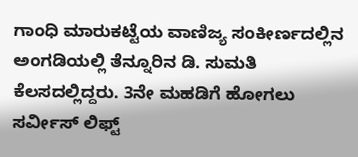ಗಾಂಧಿ ಮಾರುಕಟ್ಟೆಯ ವಾಣಿಜ್ಯ ಸಂಕೀರ್ಣದಲ್ಲಿನ ಅಂಗಡಿಯಲ್ಲಿ ತೆನ್ನೂರಿನ ಡಿ. ಸುಮತಿ ಕೆಲಸದಲ್ಲಿದ್ದರು. 3ನೇ ಮಹಡಿಗೆ ಹೋಗಲು ಸರ್ವೀಸ್‌ ಲಿಫ್ಟ್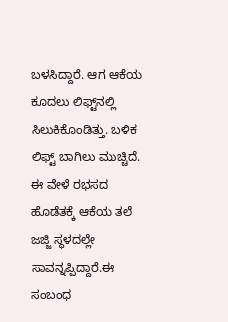ಬಳಸಿದ್ದಾರೆ. ಆಗ ಆಕೆಯ ಕೂದಲು ಲಿಫ್ಟ್‌ನಲ್ಲಿ ಸಿಲುಕಿಕೊಂಡಿತ್ತು. ಬಳಿಕ ಲಿಫ್ಟ್‌ ಬಾಗಿಲು ಮುಚ್ಚಿದೆ. ಈ ವೇಳೆ ರಭಸದ ಹೊಡೆತಕ್ಕೆ ಆಕೆಯ ತಲೆ ಜಜ್ಜಿ ಸ್ಥಳದಲ್ಲೇ ಸಾವನ್ನಪ್ಪಿದ್ದಾರೆ.ಈ ಸಂಬಂಧ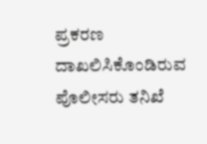ಪ್ರಕರಣ ದಾಖಲಿಸಿಕೊಂಡಿರುವ ಪೊಲೀಸರು ತನಿಖೆ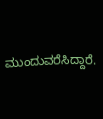ಮುಂದುವರೆಸಿದ್ದಾರೆ.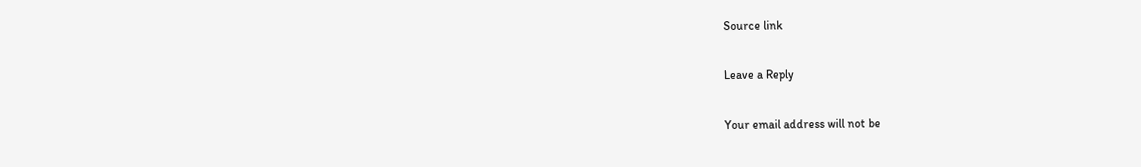Source link

Leave a Reply

Your email address will not be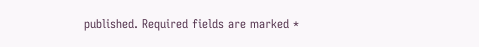published. Required fields are marked *